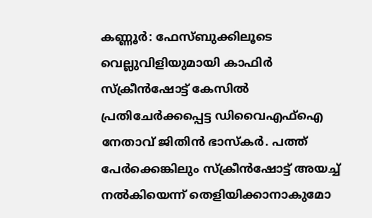കണ്ണൂർ: ഫേസ്ബുക്കിലൂടെ വെല്ലുവിളിയുമായി കാഫിർ സ്ക്രീൻഷോട്ട് കേസിൽ പ്രതിചേർക്കപ്പെട്ട ഡിവൈഎഫ്ഐ നേതാവ് ജിതിൻ ഭാസ്കർ. പത്ത് പേർക്കെങ്കിലും സ്ക്രീൻഷോട്ട് അയച്ച് നൽകിയെന്ന് തെളിയിക്കാനാകുമോ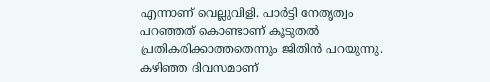എന്നാണ് വെല്ലുവിളി. പാർട്ടി നേതൃത്വം പറഞ്ഞത് കൊണ്ടാണ് കൂടുതൽ പ്രതികരിക്കാത്തതെന്നും ജിതിൻ പറയുന്നു. കഴിഞ്ഞ ദിവസമാണ്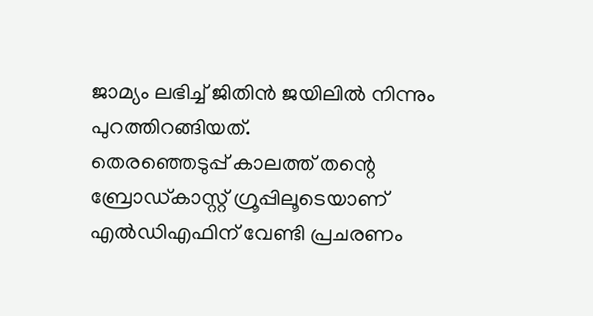ജാമ്യം ലഭിച്ച് ജിതിൻ ജയിലിൽ നിന്നും പുറത്തിറങ്ങിയത്.
തെരഞ്ഞെടുപ്പ് കാലത്ത് തന്റെ ബ്രോഡ്കാസ്റ്റ് ഗ്രൂപ്പിലൂടെയാണ് എൽഡിഎഫിന് വേണ്ടി പ്രചരണം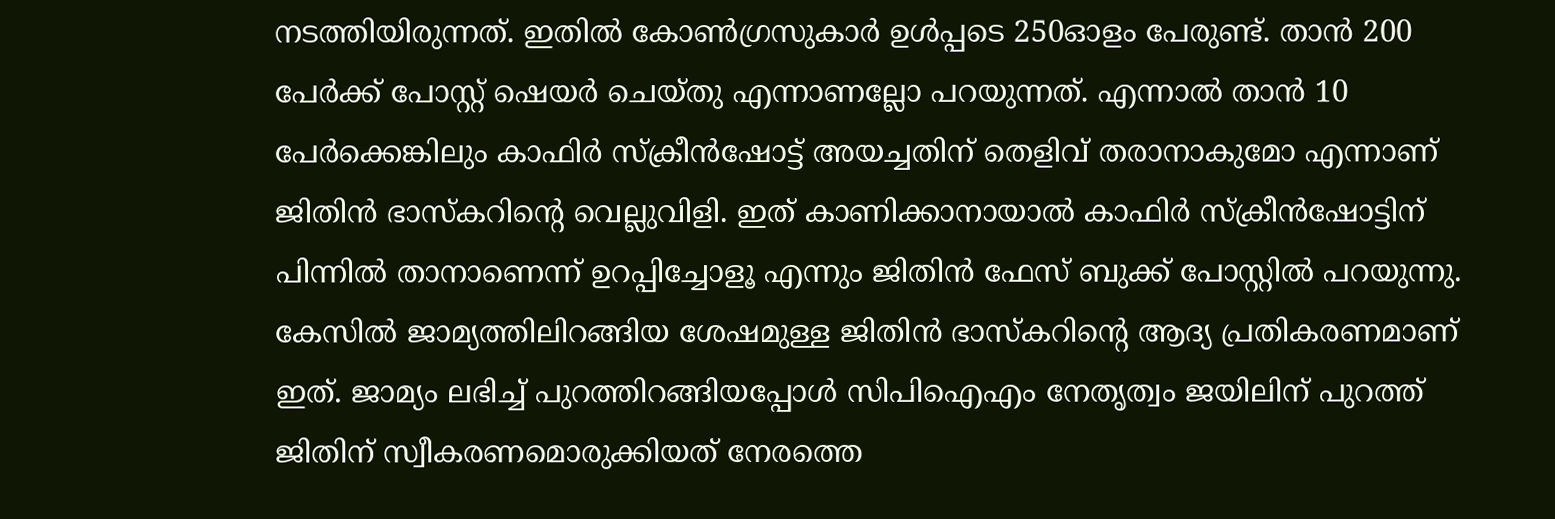നടത്തിയിരുന്നത്. ഇതിൽ കോൺഗ്രസുകാർ ഉൾപ്പടെ 250ഓളം പേരുണ്ട്. താൻ 200 പേർക്ക് പോസ്റ്റ് ഷെയർ ചെയ്തു എന്നാണല്ലോ പറയുന്നത്. എന്നാൽ താൻ 10 പേർക്കെങ്കിലും കാഫിർ സ്ക്രീൻഷോട്ട് അയച്ചതിന് തെളിവ് തരാനാകുമോ എന്നാണ് ജിതിൻ ഭാസ്കറിന്റെ വെല്ലുവിളി. ഇത് കാണിക്കാനായാൽ കാഫിർ സ്ക്രീൻഷോട്ടിന് പിന്നിൽ താനാണെന്ന് ഉറപ്പിച്ചോളൂ എന്നും ജിതിൻ ഫേസ് ബുക്ക് പോസ്റ്റിൽ പറയുന്നു. കേസിൽ ജാമ്യത്തിലിറങ്ങിയ ശേഷമുള്ള ജിതിൻ ഭാസ്കറിന്റെ ആദ്യ പ്രതികരണമാണ് ഇത്. ജാമ്യം ലഭിച്ച് പുറത്തിറങ്ങിയപ്പോൾ സിപിഐഎം നേതൃത്വം ജയിലിന് പുറത്ത് ജിതിന് സ്വീകരണമൊരുക്കിയത് നേരത്തെ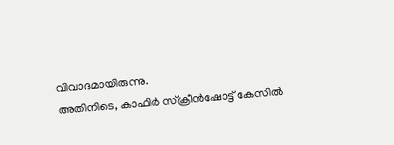വിവാദമായിരുന്നു.
അതിനിടെ, കാഫിർ സ്ക്രീൻഷോട്ട് കേസിൽ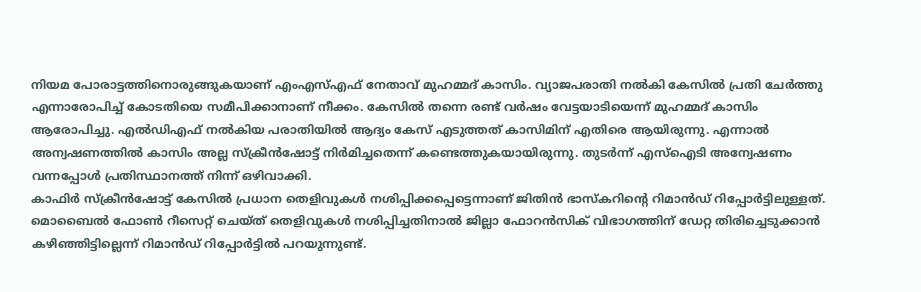നിയമ പോരാട്ടത്തിനൊരുങ്ങുകയാണ് എംഎസ്എഫ് നേതാവ് മുഹമ്മദ് കാസിം. വ്യാജപരാതി നൽകി കേസിൽ പ്രതി ചേർത്തു എന്നാരോപിച്ച് കോടതിയെ സമീപിക്കാനാണ് നീക്കം. കേസിൽ തന്നെ രണ്ട് വർഷം വേട്ടയാടിയെന്ന് മുഹമ്മദ് കാസിം ആരോപിച്ചു. എൽഡിഎഫ് നൽകിയ പരാതിയിൽ ആദ്യം കേസ് എടുത്തത് കാസിമിന് എതിരെ ആയിരുന്നു. എന്നാൽ അന്വഷണത്തിൽ കാസിം അല്ല സ്ക്രീൻഷോട്ട് നിർമിച്ചതെന്ന് കണ്ടെത്തുകയായിരുന്നു. തുടർന്ന് എസ്ഐടി അന്വേഷണം വന്നപ്പോൾ പ്രതിസ്ഥാനത്ത് നിന്ന് ഒഴിവാക്കി.
കാഫിർ സ്ക്രീൻഷോട്ട് കേസിൽ പ്രധാന തെളിവുകൾ നശിപ്പിക്കപ്പെട്ടെന്നാണ് ജിതിൻ ഭാസ്കറിന്റെ റിമാൻഡ് റിപ്പോർട്ടിലുള്ളത്. മൊബൈൽ ഫോൺ റീസെറ്റ് ചെയ്ത് തെളിവുകൾ നശിപ്പിച്ചതിനാൽ ജില്ലാ ഫോറൻസിക് വിഭാഗത്തിന് ഡേറ്റ തിരിച്ചെടുക്കാൻ കഴിഞ്ഞിട്ടില്ലെന്ന് റിമാൻഡ് റിപ്പോർട്ടിൽ പറയുന്നുണ്ട്.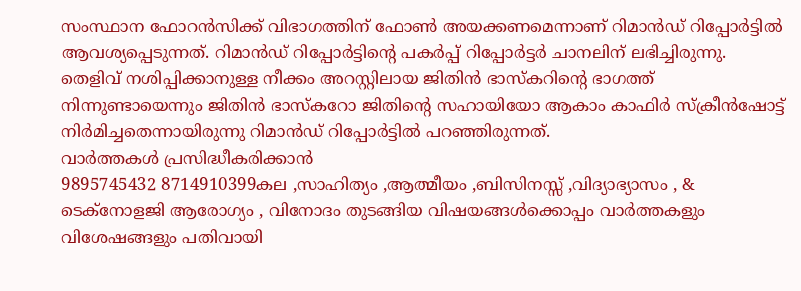സംസ്ഥാന ഫോറൻസിക്ക് വിഭാഗത്തിന് ഫോൺ അയക്കണമെന്നാണ് റിമാൻഡ് റിപ്പോർട്ടിൽ ആവശ്യപ്പെടുന്നത്. റിമാൻഡ് റിപ്പോർട്ടിന്റെ പകർപ്പ് റിപ്പോർട്ടർ ചാനലിന് ലഭിച്ചിരുന്നു. തെളിവ് നശിപ്പിക്കാനുള്ള നീക്കം അറസ്റ്റിലായ ജിതിൻ ഭാസ്കറിന്റെ ഭാഗത്ത് നിന്നുണ്ടായെന്നും ജിതിൻ ഭാസ്കറോ ജിതിന്റെ സഹായിയോ ആകാം കാഫിർ സ്ക്രീൻഷോട്ട് നിർമിച്ചതെന്നായിരുന്നു റിമാൻഡ് റിപ്പോർട്ടിൽ പറഞ്ഞിരുന്നത്.
വാർത്തകൾ പ്രസിദ്ധീകരിക്കാൻ
9895745432 8714910399കല ,സാഹിത്യം ,ആത്മീയം ,ബിസിനസ്സ് ,വിദ്യാഭ്യാസം , & ടെക്നോളജി ആരോഗ്യം , വിനോദം തുടങ്ങിയ വിഷയങ്ങൾക്കൊപ്പം വാർത്തകളും വിശേഷങ്ങളും പതിവായി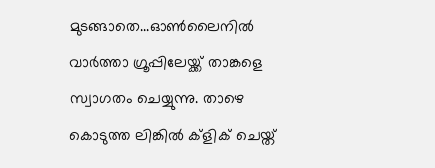മുടങ്ങാതെ...ഓൺലൈനിൽ വാർത്താ ഗ്രൂപ്പിലേയ്ക്ക് താങ്കളെ സ്വാഗതം ചെയ്യുന്നു. താഴെ കൊടുത്ത ലിങ്കിൽ ക്ളിക് ചെയ്ത്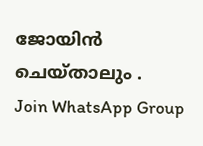ജോയിൻ ചെയ്താലും .
Join WhatsApp Group